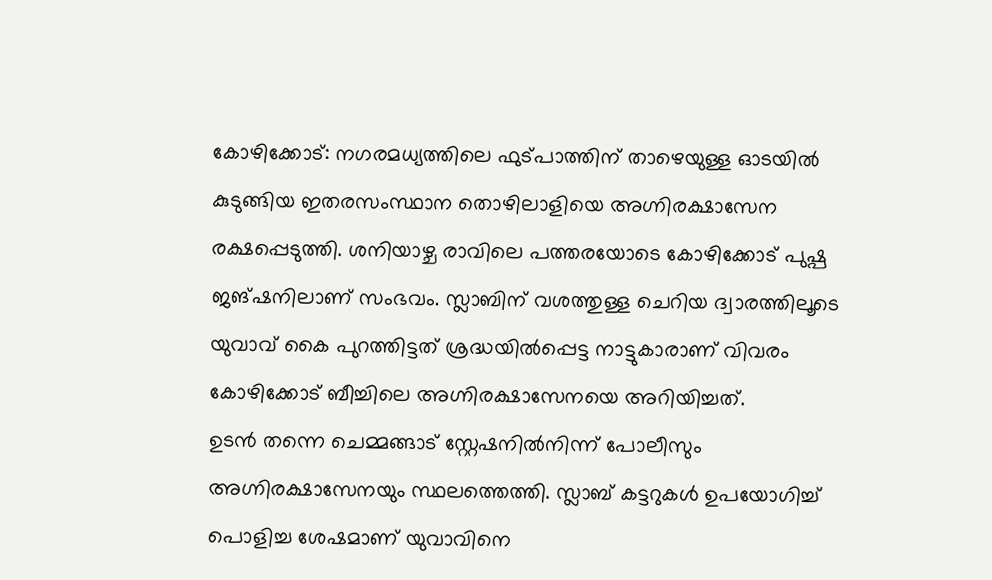കോഴിക്കോട്: നഗരമധ്യത്തിലെ ഫുട്പാത്തിന് താഴെയുള്ള ഓടയിൽ കുടുങ്ങിയ ഇതരസംസ്ഥാന തൊഴിലാളിയെ അഗ്നിരക്ഷാസേന രക്ഷപ്പെടുത്തി. ശനിയാഴ്ച രാവിലെ പത്തരയോടെ കോഴിക്കോട് പുഷ്പ ജങ്ഷനിലാണ് സംഭവം. സ്ലാബിന് വശത്തുള്ള ചെറിയ ദ്വാരത്തിലൂടെ യുവാവ് കൈ പുറത്തിട്ടത് ശ്രദ്ധയിൽപ്പെട്ട നാട്ടുകാരാണ് വിവരം കോഴിക്കോട് ബീച്ചിലെ അഗ്നിരക്ഷാസേനയെ അറിയിച്ചത്.
ഉടൻ തന്നെ ചെമ്മങ്ങാട് സ്റ്റേഷനിൽനിന്ന് പോലീസും അഗ്നിരക്ഷാസേനയും സ്ഥലത്തെത്തി. സ്ലാബ് കട്ടറുകൾ ഉപയോഗിച്ച് പൊളിച്ച ശേഷമാണ് യുവാവിനെ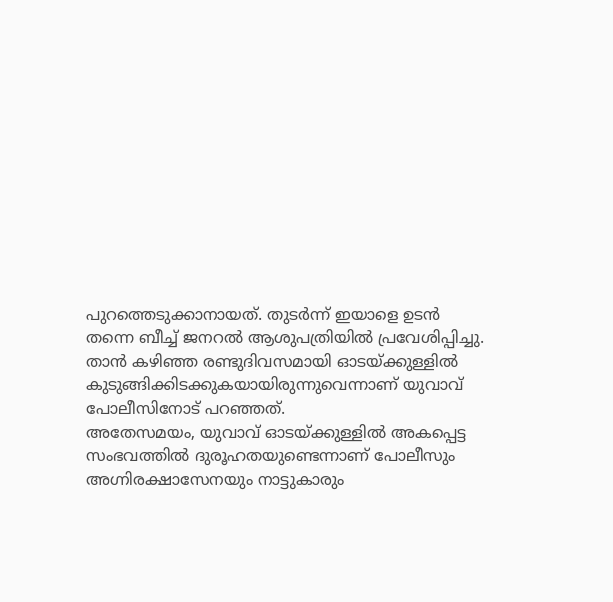പുറത്തെടുക്കാനായത്. തുടർന്ന് ഇയാളെ ഉടൻ തന്നെ ബീച്ച് ജനറൽ ആശുപത്രിയിൽ പ്രവേശിപ്പിച്ചു. താൻ കഴിഞ്ഞ രണ്ടുദിവസമായി ഓടയ്ക്കുള്ളിൽ കുടുങ്ങിക്കിടക്കുകയായിരുന്നുവെന്നാണ് യുവാവ് പോലീസിനോട് പറഞ്ഞത്.
അതേസമയം, യുവാവ് ഓടയ്ക്കുള്ളിൽ അകപ്പെട്ട സംഭവത്തിൽ ദുരൂഹതയുണ്ടെന്നാണ് പോലീസും അഗ്നിരക്ഷാസേനയും നാട്ടുകാരും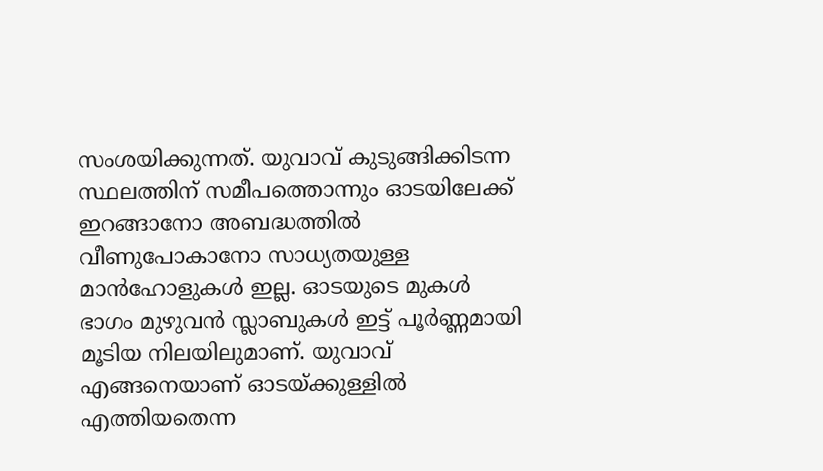സംശയിക്കുന്നത്. യുവാവ് കുടുങ്ങിക്കിടന്ന സ്ഥലത്തിന് സമീപത്തൊന്നും ഓടയിലേക്ക് ഇറങ്ങാനോ അബദ്ധത്തിൽ വീണുപോകാനോ സാധ്യതയുള്ള മാൻഹോളുകൾ ഇല്ല. ഓടയുടെ മുകൾ ഭാഗം മുഴുവൻ സ്ലാബുകൾ ഇട്ട് പൂർണ്ണമായി മൂടിയ നിലയിലുമാണ്. യുവാവ് എങ്ങനെയാണ് ഓടയ്ക്കുള്ളിൽ എത്തിയതെന്ന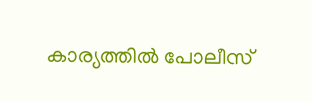കാര്യത്തിൽ പോലീസ്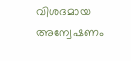വിശദമായ അന്വേഷണം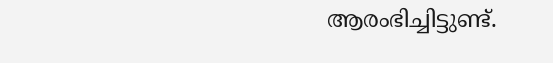ആരംഭിച്ചിട്ടുണ്ട്.